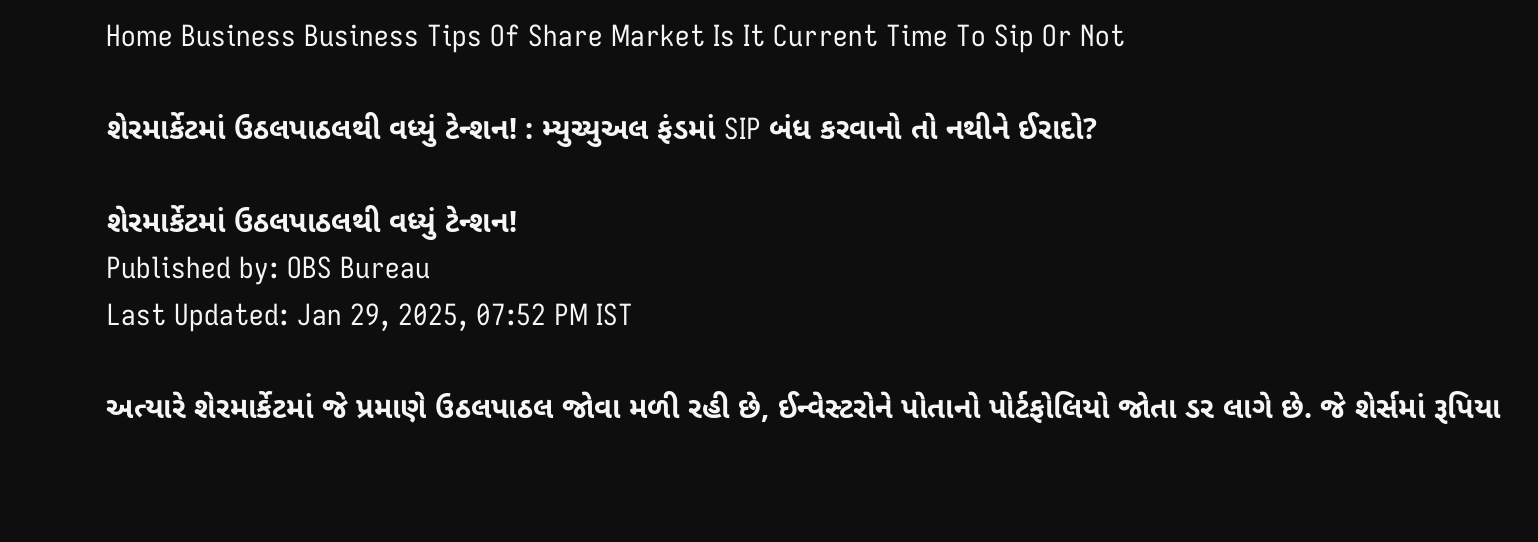Home Business Business Tips Of Share Market Is It Current Time To Sip Or Not

શેરમાર્કેટમાં ઉઠલપાઠલથી વધ્યું ટેન્શન! : મ્યુચ્યુઅલ ફંડમાં SIP બંધ કરવાનો તો નથીને ઈરાદો?

શેરમાર્કેટમાં ઉઠલપાઠલથી વધ્યું ટેન્શન!
Published by: OBS Bureau
Last Updated: Jan 29, 2025, 07:52 PM IST

અત્યારે શેરમાર્કેટમાં જે પ્રમાણે ઉઠલપાઠલ જોવા મળી રહી છે, ઈન્વેસ્ટરોને પોતાનો પોર્ટફોલિયો જોતા ડર લાગે છે. જે શેર્સમાં રૂપિયા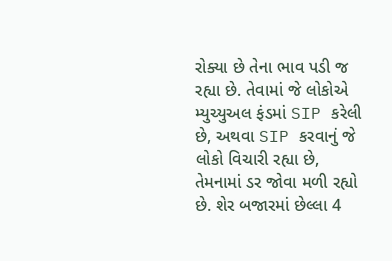રોક્યા છે તેના ભાવ પડી જ રહ્યા છે. તેવામાં જે લોકોએ મ્યુચ્યુઅલ ફંડમાં SIP કરેલી છે, અથવા SIP કરવાનું જે લોકો વિચારી રહ્યા છે, તેમનામાં ડર જોવા મળી રહ્યો છે. શેર બજારમાં છેલ્લા 4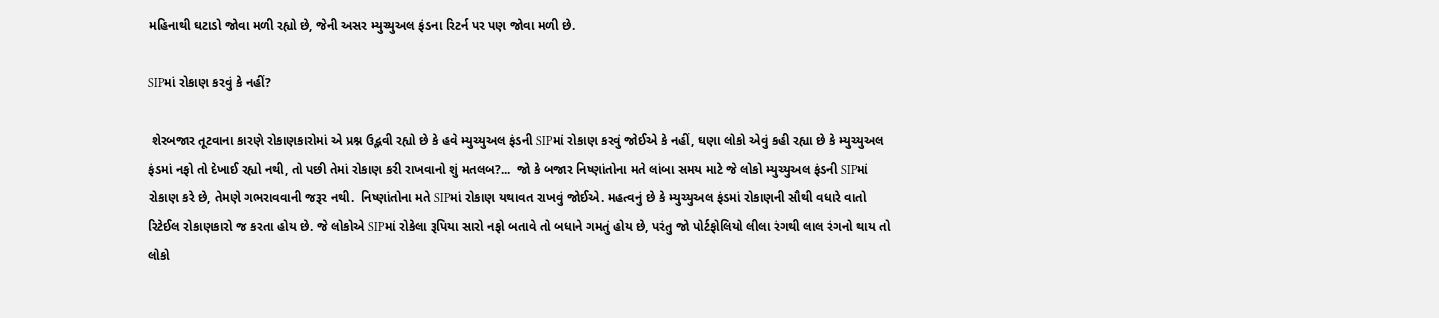મહિનાથી ઘટાડો જોવા મળી રહ્યો છે, જેની અસર મ્યુચ્યુઅલ ફંડના રિટર્ન પર પણ જોવા મળી છે.

SIPમાં રોકાણ કરવું કે નહીં?

 શેરબજાર તૂટવાના કારણે રોકાણકારોમાં એ પ્રશ્ન ઉદ્ભવી રહ્યો છે કે હવે મ્યુચ્યુઅલ ફંડની SIPમાં રોકાણ કરવું જોઈએ કે નહીં, ઘણા લોકો એવું કહી રહ્યા છે કે મ્યુચ્યુઅલ ફંડમાં નફો તો દેખાઈ રહ્યો નથી, તો પછી તેમાં રોકાણ કરી રાખવાનો શું મતલબ?...  જો કે બજાર નિષ્ણાંતોના મતે લાંબા સમય માટે જે લોકો મ્યુચ્યુઅલ ફંડની SIPમાં રોકાણ કરે છે, તેમણે ગભરાવવાની જરૂર નથી.  નિષ્ણાંતોના મતે SIPમાં રોકાણ યથાવત રાખવું જોઈએ. મહત્વનું છે કે મ્યુચ્યુઅલ ફંડમાં રોકાણની સૌથી વધારે વાતો રિટેઈલ રોકાણકારો જ કરતા હોય છે. જે લોકોએ SIPમાં રોકેલા રૂપિયા સારો નફો બતાવે તો બધાને ગમતું હોય છે, પરંતુ જો પોર્ટફોલિયો લીલા રંગથી લાલ રંગનો થાય તો લોકો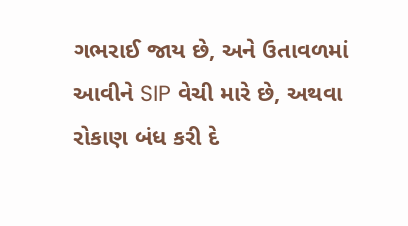ગભરાઈ જાય છે, અને ઉતાવળમાં આવીને SIP વેચી મારે છે, અથવા રોકાણ બંધ કરી દે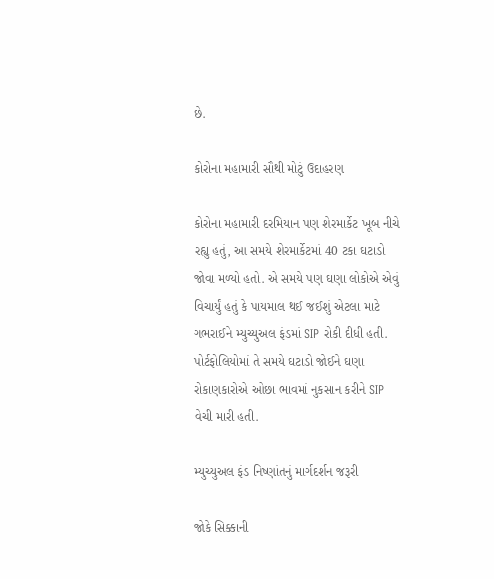છે.

કોરોના મહામારી સૌથી મોટું ઉદાહરણ

કોરોના મહામારી દરમિયાન પણ શેરમાર્કેટ ખૂબ નીચે રહ્યુ હતું, આ સમયે શેરમાર્કેટમાં 40 ટકા ઘટાડો જોવા મળ્યો હતો. એ સમયે પણ ઘણા લોકોએ એવું વિચાર્યું હતું કે પાયમાલ થઈ જઈશું એટલા માટે ગભરાઈને મ્યુચ્યુઅલ ફંડમાં SIP રોકી દીધી હતી. પોર્ટફોલિયોમાં તે સમયે ઘટાડો જોઈને ઘણા રોકાણકારોએ ઓછા ભાવમાં નુકસાન કરીને SIP વેચી મારી હતી.

મ્યુચ્યુઅલ ફંડ નિષ્ણાંતનું માર્ગદર્શન જરૂરી

જોકે સિક્કાની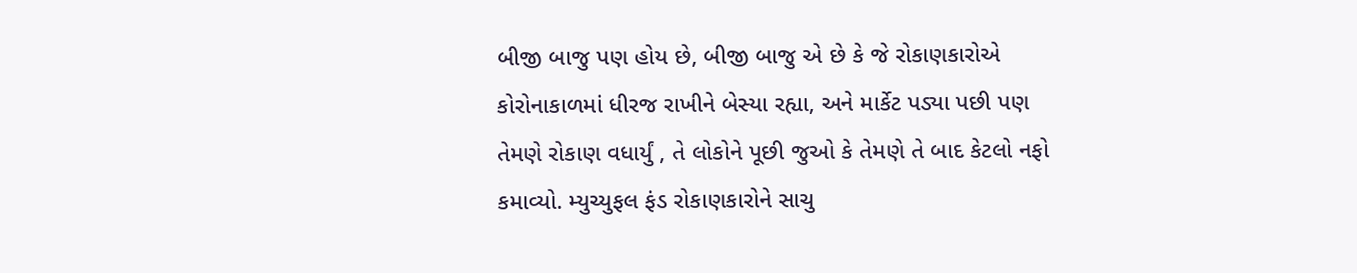બીજી બાજુ પણ હોય છે, બીજી બાજુ એ છે કે જે રોકાણકારોએ  કોરોનાકાળમાં ધીરજ રાખીને બેસ્યા રહ્યા, અને માર્કેટ પડ્યા પછી પણ તેમણે રોકાણ વધાર્યું , તે લોકોને પૂછી જુઓ કે તેમણે તે બાદ કેટલો નફો કમાવ્યો. મ્યુચ્યુફલ ફંડ રોકાણકારોને સાચુ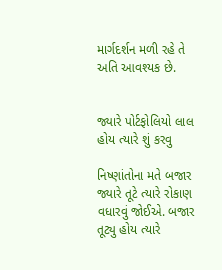માર્ગદર્શન મળી રહે તે અતિ આવશ્યક છે.


જ્યારે પોર્ટફોલિયો લાલ હોય ત્યારે શું કરવુ

નિષ્ણાંતોના મતે બજાર જ્યારે તૂટે ત્યારે રોકાણ વધારવું જોઈએ. બજાર તૂટ્યુ હોય ત્યારે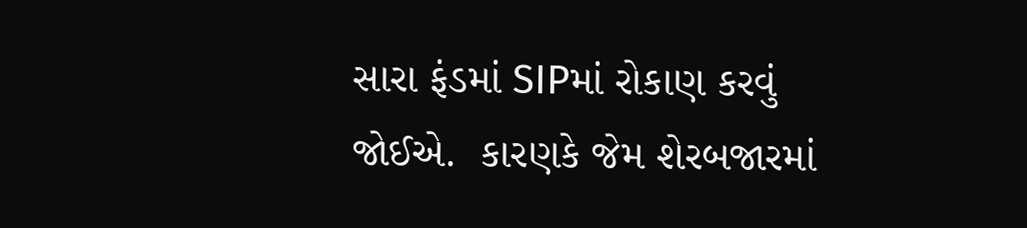સારા ફંડમાં SIPમાં રોકાણ કરવું જોઈએ.  કારણકે જેમ શેરબજારમાં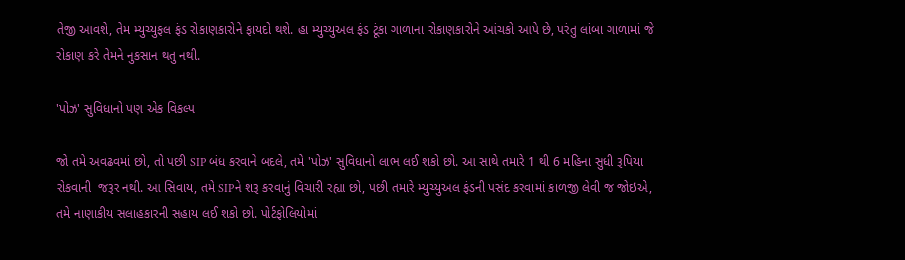તેજી આવશે, તેમ મ્યુચ્યુફલ ફંડ રોકાણકારોને ફાયદો થશે. હા મ્યુચ્યુઅલ ફંડ ટૂંકા ગાળાના રોકાણકારોને આંચકો આપે છે, પરંતુ લાંબા ગાળામાં જે રોકાણ કરે તેમને નુકસાન થતુ નથી.

'પોઝ' સુવિધાનો પણ એક વિકલ્પ

જો તમે અવઢવમાં છો, તો પછી SIP બંધ કરવાને બદલે, તમે 'પોઝ' સુવિધાનો લાભ લઈ શકો છો. આ સાથે તમારે 1 થી 6 મહિના સુધી રૂપિયા રોકવાની  જરૂર નથી. આ સિવાય, તમે SIPને શરૂ કરવાનું વિચારી રહ્યા છો, પછી તમારે મ્યુચ્યુઅલ ફંડની પસંદ કરવામાં કાળજી લેવી જ જોઇએ,  તમે નાણાકીય સલાહકારની સહાય લઈ શકો છો. પોર્ટફોલિયોમાં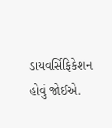ડાયવર્સિફિકેશન હોવું જોઈએ.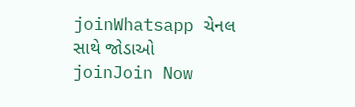joinWhatsapp ચેનલ સાથે જોડાઓ
joinJoin Now